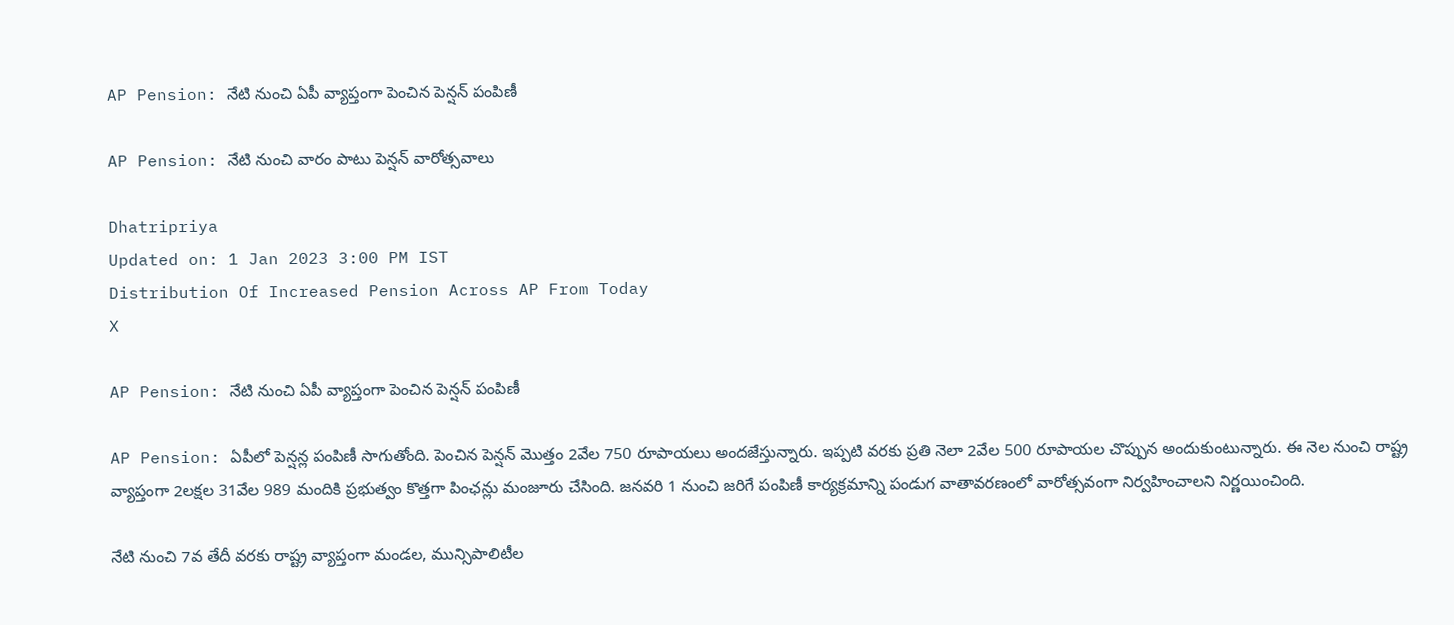AP Pension: నేటి నుంచి ఏపీ వ్యాప్తంగా పెంచిన పెన్షన్ పంపిణీ

AP Pension: నేటి నుంచి వారం పాటు పెన్షన్ వారోత్సవాలు

Dhatripriya
Updated on: 1 Jan 2023 3:00 PM IST
Distribution Of Increased Pension Across AP From Today
X

AP Pension: నేటి నుంచి ఏపీ వ్యాప్తంగా పెంచిన పెన్షన్ పంపిణీ

AP Pension: ఏపీలో పెన్షన్ల పంపిణీ సాగుతోంది. పెంచిన పెన్షన్ మొత్తం 2వేల 750 రూపాయలు అందజేస్తున్నారు. ఇప్పటి వరకు ప్రతి నెలా 2వేల 500 రూపాయల చొప్పున అందుకుంటున్నారు. ఈ నెల నుంచి రాష్ట్ర వ్యాప్తంగా 2లక్షల 31వేల 989 మందికి ప్రభుత్వం కొత్తగా పింఛన్లు మంజూరు చేసింది. జనవరి 1 నుంచి జరిగే పంపిణీ కార్యక్రమాన్ని పండుగ వాతావరణంలో వారోత్సవంగా నిర్వహించాలని నిర్ణయించింది.

నేటి నుంచి 7వ తేదీ వరకు రాష్ట్ర వ్యాప్తంగా మండల, మున్సిపాలిటీల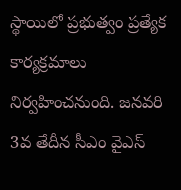స్థాయిలో ప్రభుత్వం ప్రత్యేక కార్యక్రమాలు నిర్వహించనుంది. జనవరి 3వ తేదీన సీఎం వైఎస్‌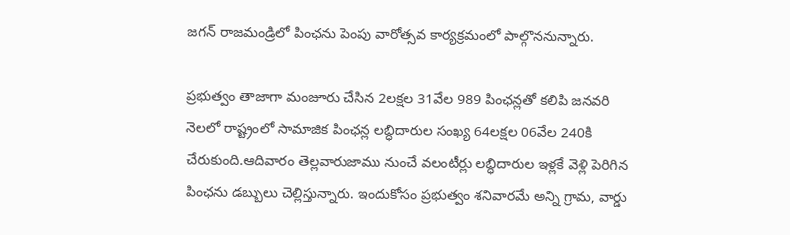జగన్‌ రాజమండ్రిలో పింఛను పెంపు వారోత్సవ కార్యక్రమంలో పాల్గొననున్నారు.

ప్రభుత్వం తాజాగా మంజూరు చేసిన 2లక్షల 31వేల 989 పింఛన్లతో కలిపి జనవరి నెలలో రాష్ట్రంలో సామాజిక పింఛన్ల లబ్ధిదారుల సంఖ్య 64లక్షల 06వేల 240కి చేరుకుంది.ఆదివారం తెల్లవారుజాము నుంచే వలంటీర్లు లబ్ధిదారుల ఇళ్లకే వెళ్లి పెరిగిన పింఛను డబ్బులు చెల్లిస్తున్నారు. ఇందుకోసం ప్రభుత్వం శనివారమే అన్ని గ్రామ, వార్డు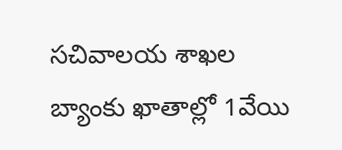సచివాలయ శాఖల బ్యాంకు ఖాతాల్లో 1వేయి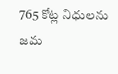765 కోట్ల నిధులను జమ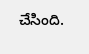చేసింది.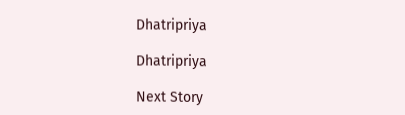Dhatripriya

Dhatripriya

Next Story